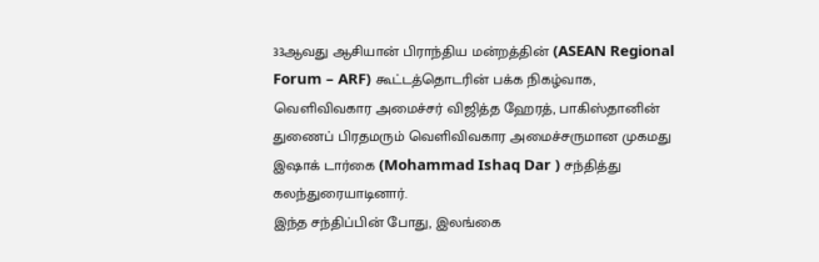33ஆவது ஆசியான் பிராந்திய மன்றத்தின் (ASEAN Regional Forum – ARF) கூட்டத்தொடரின் பக்க நிகழ்வாக, வெளிவிவகார அமைச்சர் விஜித்த ஹேரத், பாகிஸ்தானின் துணைப் பிரதமரும் வெளிவிவகார அமைச்சருமான முகமது இஷாக் டார்கை (Mohammad Ishaq Dar ) சந்தித்து கலந்துரையாடினார்.
இந்த சந்திப்பின் போது, இலங்கை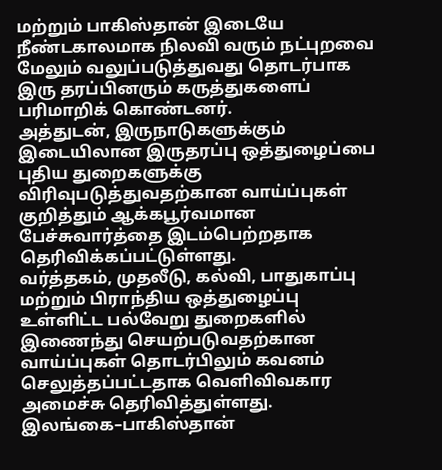மற்றும் பாகிஸ்தான் இடையே நீண்டகாலமாக நிலவி வரும் நட்புறவை மேலும் வலுப்படுத்துவது தொடர்பாக இரு தரப்பினரும் கருத்துகளைப் பரிமாறிக் கொண்டனர்.
அத்துடன், இருநாடுகளுக்கும் இடையிலான இருதரப்பு ஒத்துழைப்பை புதிய துறைகளுக்கு விரிவுபடுத்துவதற்கான வாய்ப்புகள் குறித்தும் ஆக்கபூர்வமான பேச்சுவார்த்தை இடம்பெற்றதாக தெரிவிக்கப்பட்டுள்ளது.
வர்த்தகம், முதலீடு, கல்வி, பாதுகாப்பு மற்றும் பிராந்திய ஒத்துழைப்பு உள்ளிட்ட பல்வேறு துறைகளில் இணைந்து செயற்படுவதற்கான வாய்ப்புகள் தொடர்பிலும் கவனம் செலுத்தப்பட்டதாக வெளிவிவகார அமைச்சு தெரிவித்துள்ளது.
இலங்கை–பாகிஸ்தான்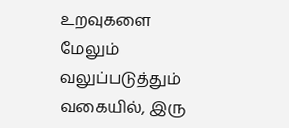உறவுகளை மேலும் வலுப்படுத்தும் வகையில், இரு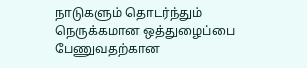நாடுகளும் தொடர்ந்தும் நெருக்கமான ஒத்துழைப்பை பேணுவதற்கான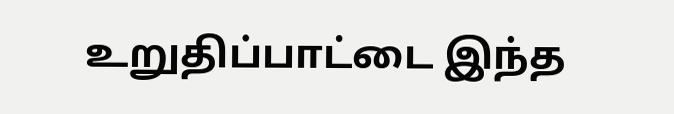உறுதிப்பாட்டை இந்த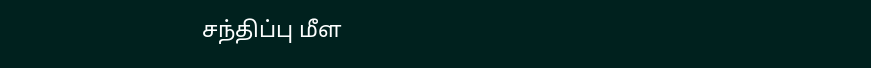சந்திப்பு மீள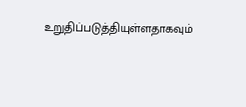உறுதிப்படுத்தியுள்ளதாகவும்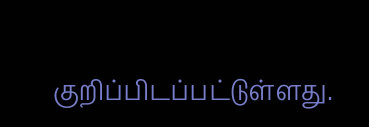குறிப்பிடப்பட்டுள்ளது.